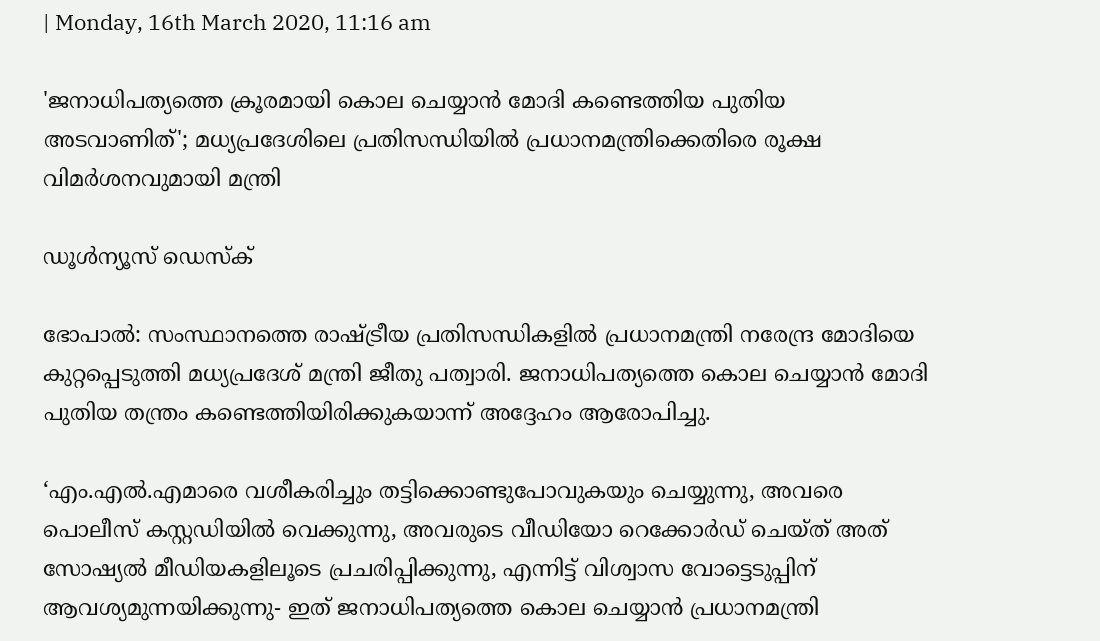| Monday, 16th March 2020, 11:16 am

'ജനാധിപത്യത്തെ ക്രൂരമായി കൊല ചെയ്യാന്‍ മോദി കണ്ടെത്തിയ പുതിയ അടവാണിത്'; മധ്യപ്രദേശിലെ പ്രതിസന്ധിയില്‍ പ്രധാനമന്ത്രിക്കെതിരെ രൂക്ഷ വിമര്‍ശനവുമായി മന്ത്രി

ഡൂള്‍ന്യൂസ് ഡെസ്‌ക്

ഭോപാല്‍: സംസ്ഥാനത്തെ രാഷ്ട്രീയ പ്രതിസന്ധികളില്‍ പ്രധാനമന്ത്രി നരേന്ദ്ര മോദിയെ കുറ്റപ്പെടുത്തി മധ്യപ്രദേശ് മന്ത്രി ജീതു പത്വാരി. ജനാധിപത്യത്തെ കൊല ചെയ്യാന്‍ മോദി പുതിയ തന്ത്രം കണ്ടെത്തിയിരിക്കുകയാന്ന് അദ്ദേഹം ആരോപിച്ചു.

‘എം.എല്‍.എമാരെ വശീകരിച്ചും തട്ടിക്കൊണ്ടുപോവുകയും ചെയ്യുന്നു, അവരെ പൊലീസ് കസ്റ്റഡിയില്‍ വെക്കുന്നു, അവരുടെ വീഡിയോ റെക്കോര്‍ഡ് ചെയ്ത് അത് സോഷ്യല്‍ മീഡിയകളിലൂടെ പ്രചരിപ്പിക്കുന്നു, എന്നിട്ട് വിശ്വാസ വോട്ടെടുപ്പിന് ആവശ്യമുന്നയിക്കുന്നു- ഇത് ജനാധിപത്യത്തെ കൊല ചെയ്യാന്‍ പ്രധാനമന്ത്രി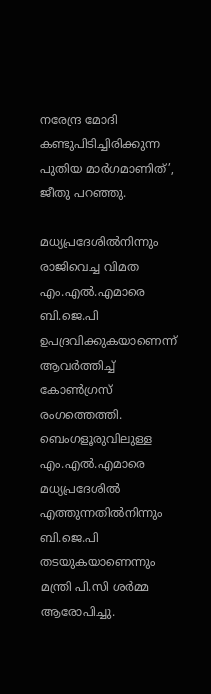നരേന്ദ്ര മോദി കണ്ടുപിടിച്ചിരിക്കുന്ന പുതിയ മാര്‍ഗമാണിത്’, ജീതു പറഞ്ഞു.

മധ്യപ്രദേശില്‍നിന്നും രാജിവെച്ച വിമത എം.എല്‍.എമാരെ ബി.ജെ.പി ഉപദ്രവിക്കുകയാണെന്ന് ആവര്‍ത്തിച്ച് കോണ്‍ഗ്രസ് രംഗത്തെത്തി. ബെംഗളൂരുവിലുള്ള എം.എല്‍.എമാരെ മധ്യപ്രദേശില്‍ എത്തുന്നതില്‍നിന്നും ബി.ജെ.പി തടയുകയാണെന്നും മന്ത്രി പി.സി ശര്‍മ്മ ആരോപിച്ചു.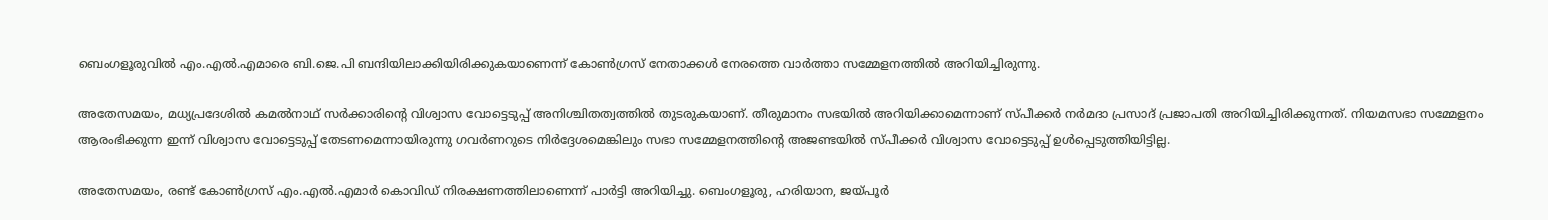ബെംഗളൂരുവില്‍ എം.എല്‍.എമാരെ ബി.ജെ.പി ബന്ദിയിലാക്കിയിരിക്കുകയാണെന്ന് കോണ്‍ഗ്രസ് നേതാക്കള്‍ നേരത്തെ വാര്‍ത്താ സമ്മേളനത്തില്‍ അറിയിച്ചിരുന്നു.

അതേസമയം, മധ്യപ്രദേശില്‍ കമല്‍നാഥ് സര്‍ക്കാരിന്റെ വിശ്വാസ വോട്ടെടുപ്പ് അനിശ്ചിതത്വത്തില്‍ തുടരുകയാണ്. തീരുമാനം സഭയില്‍ അറിയിക്കാമെന്നാണ് സ്പീക്കര്‍ നര്‍മദാ പ്രസാദ് പ്രജാപതി അറിയിച്ചിരിക്കുന്നത്. നിയമസഭാ സമ്മേളനം ആരംഭിക്കുന്ന ഇന്ന് വിശ്വാസ വോട്ടെടുപ്പ് തേടണമെന്നായിരുന്നു ഗവര്‍ണറുടെ നിര്‍ദ്ദേശമെങ്കിലും സഭാ സമ്മേളനത്തിന്റെ അജണ്ടയില്‍ സ്പീക്കര്‍ വിശ്വാസ വോട്ടെടുപ്പ് ഉള്‍പ്പെടുത്തിയിട്ടില്ല.

അതേസമയം, രണ്ട് കോണ്‍ഗ്രസ് എം.എല്‍.എമാര്‍ കൊവിഡ് നിരക്ഷണത്തിലാണെന്ന് പാര്‍ട്ടി അറിയിച്ചു. ബെംഗളൂരു, ഹരിയാന, ജയ്പൂര്‍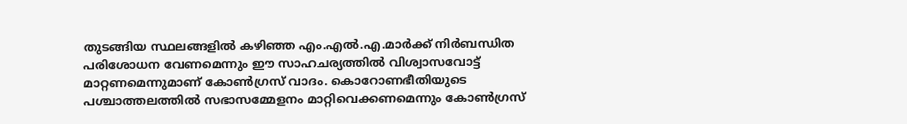തുടങ്ങിയ സ്ഥലങ്ങളില്‍ കഴിഞ്ഞ എം.എല്‍.എ.മാര്‍ക്ക് നിര്‍ബന്ധിത പരിശോധന വേണമെന്നും ഈ സാഹചര്യത്തില്‍ വിശ്വാസവോട്ട് മാറ്റണമെന്നുമാണ് കോണ്‍ഗ്രസ് വാദം. കൊറോണഭീതിയുടെ പശ്ചാത്തലത്തില്‍ സഭാസമ്മേളനം മാറ്റിവെക്കണമെന്നും കോണ്‍ഗ്രസ്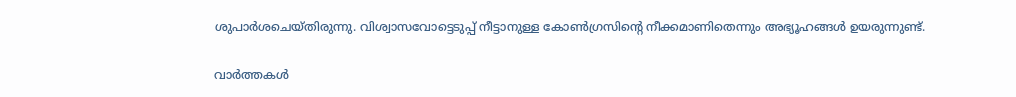ശുപാര്‍ശചെയ്തിരുന്നു. വിശ്വാസവോട്ടെടുപ്പ് നീട്ടാനുള്ള കോണ്‍ഗ്രസിന്റെ നീക്കമാണിതെന്നും അഭ്യൂഹങ്ങള്‍ ഉയരുന്നുണ്ട്.

വാര്‍ത്തകള്‍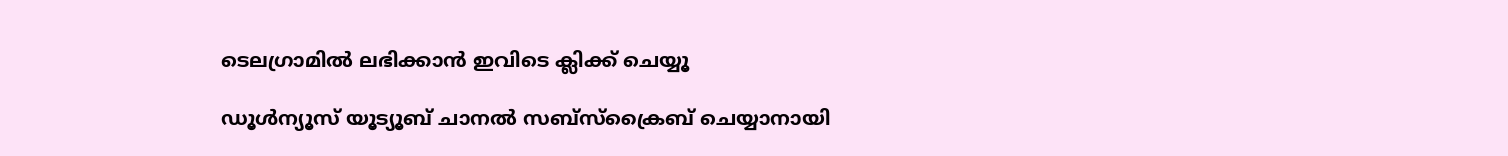ടെലഗ്രാമില്‍ ലഭിക്കാന്‍ ഇവിടെ ക്ലിക്ക് ചെയ്യൂ

ഡൂൾന്യൂസ് യൂട്യൂബ് ചാനൽ സബ്സ്ക്രൈബ് ചെയ്യാനായി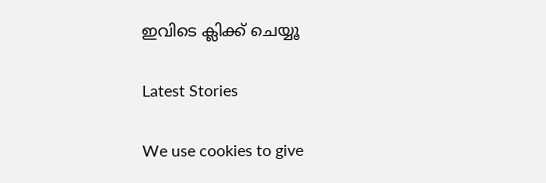ഇവിടെ ക്ലിക്ക് ചെയ്യൂ

Latest Stories

We use cookies to give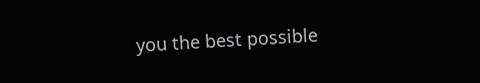you the best possible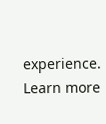experience. Learn more